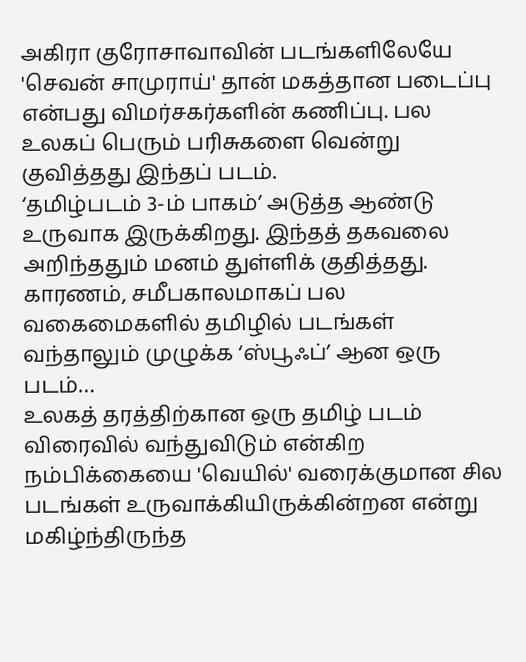அகிரா குரோசாவாவின் படங்களிலேயே 'செவன் சாமுராய்' தான் மகத்தான படைப்பு என்பது விமர்சகர்களின் கணிப்பு. பல உலகப் பெரும் பரிசுகளை வென்று குவித்தது இந்தப் படம்.
‘தமிழ்படம் 3-ம் பாகம்’ அடுத்த ஆண்டு உருவாக இருக்கிறது. இந்தத் தகவலை அறிந்ததும் மனம் துள்ளிக் குதித்தது.
காரணம், சமீபகாலமாகப் பல வகைமைகளில் தமிழில் படங்கள் வந்தாலும் முழுக்க ‘ஸ்பூஃப்’ ஆன ஒரு படம்…
உலகத் தரத்திற்கான ஒரு தமிழ் படம் விரைவில் வந்துவிடும் என்கிற நம்பிக்கையை 'வெயில்' வரைக்குமான சில படங்கள் உருவாக்கியிருக்கின்றன என்று மகிழ்ந்திருந்த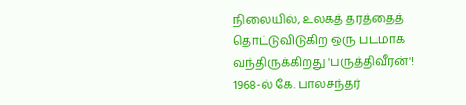நிலையில், உலகத் தரத்தைத் தொட்டுவிடுகிற ஒரு படமாக வந்திருக்கிறது 'பருத்திவீரன்'!
1968-ல் கே. பாலசந்தர்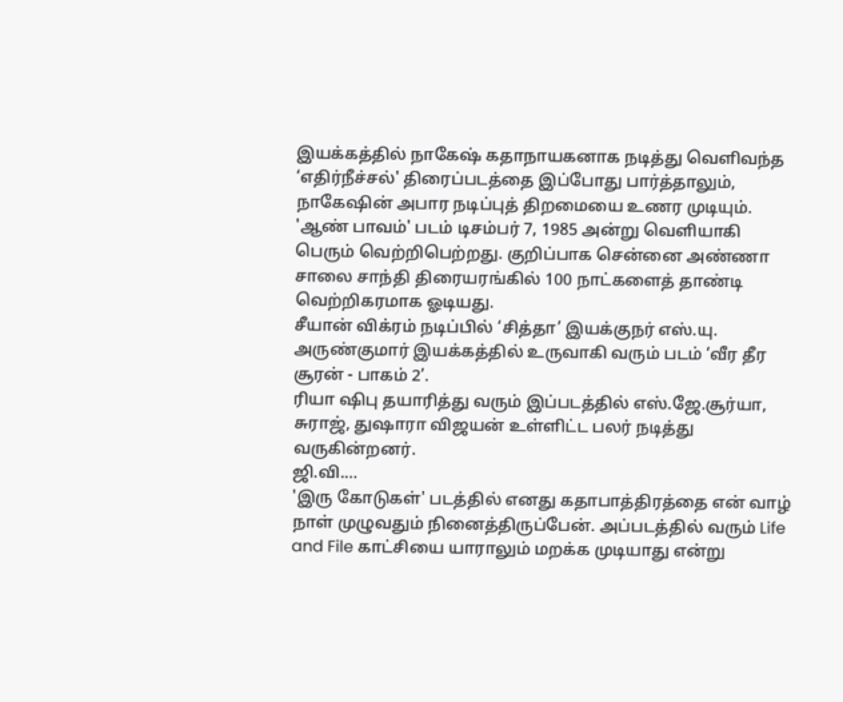இயக்கத்தில் நாகேஷ் கதாநாயகனாக நடித்து வெளிவந்த ‘எதிர்நீச்சல்' திரைப்படத்தை இப்போது பார்த்தாலும், நாகேஷின் அபார நடிப்புத் திறமையை உணர முடியும்.
'ஆண் பாவம்' படம் டிசம்பர் 7, 1985 அன்று வெளியாகி பெரும் வெற்றிபெற்றது. குறிப்பாக சென்னை அண்ணா சாலை சாந்தி திரையரங்கில் 100 நாட்களைத் தாண்டி வெற்றிகரமாக ஓடியது.
சீயான் விக்ரம் நடிப்பில் ‘சித்தா’ இயக்குநர் எஸ்.யு. அருண்குமார் இயக்கத்தில் உருவாகி வரும் படம் ‘வீர தீர சூரன் - பாகம் 2’.
ரியா ஷிபு தயாரித்து வரும் இப்படத்தில் எஸ்.ஜே.சூர்யா, சுராஜ், துஷாரா விஜயன் உள்ளிட்ட பலர் நடித்து வருகின்றனர்.
ஜி.வி.…
'இரு கோடுகள்' படத்தில் எனது கதாபாத்திரத்தை என் வாழ் நாள் முழுவதும் நினைத்திருப்பேன். அப்படத்தில் வரும் Life and File காட்சியை யாராலும் மறக்க முடியாது என்று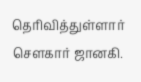தெரிவித்துள்ளார் சௌகார் ஜானகி.